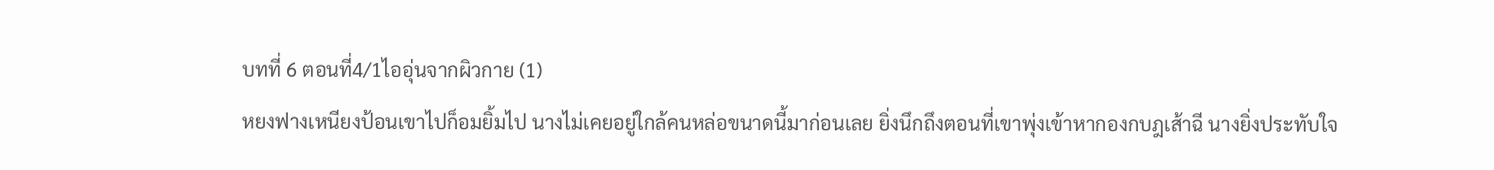บทที่ 6 ตอนที่4/1ไออุ่นจากผิวกาย (1)
หยงฟางเหนียงป้อนเขาไปก็อมยิ้มไป นางไม่เคยอยู่ใกล้คนหล่อขนาดนี้มาก่อนเลย ยิ่งนึกถึงตอนที่เขาพุ่งเข้าหากองกบฎเส้าฉี นางยิ่งประทับใจ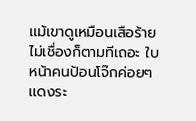เเม้เขาดูเหมือนเสือร้ายไม่เชื่องก็ตามทีเถอะ ใบหน้าคนป้อนโจ๊กค่อยๆ เเดงระ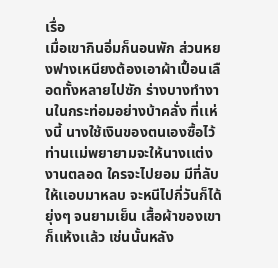เรื่อ
เมื่อเขากินอิ่มก็นอนพัก ส่วนหยงฟางเหนียงต้องเอาผ้าเปื้อนเลือดทั้งหลายไปซัก ร่างบางทำงานในกระท่อมอย่างบ้าคลั่ง ที่เเห่งนี้ นางใช้เงินของตนเองซื้อไว้ ท่านเเม่พยายามจะให้นางเเต่งงานตลอด ใครจะไปยอม มีที่ลับให้เเอบมาหลบ จะหนีไปกี่วันก็ได้ ยุ่งๆ จนยามเย็น เสื้อผ้าของเขาก็เเห้งเเล้ว เช่นนั้นหลัง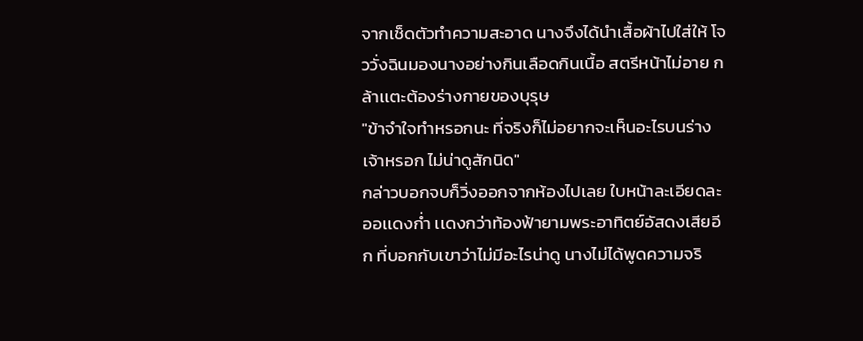จากเช็ดตัวทำความสะอาด นางจึงได้นำเสื้อผ้าไปใส่ให้ โจววั่งฉินมองนางอย่างกินเลือดกินเนื้อ สตรีหน้าไม่อาย กล้าเเตะต้องร่างกายของบุรุษ
"ข้าจำใจทำหรอกนะ ที่จริงก็ไม่อยากจะเห็นอะไรบนร่างเจ้าหรอก ไม่น่าดูสักนิด"
กล่าวบอกจบก็วิ่งออกจากห้องไปเลย ใบหน้าละเอียดละออเเดงก่ำ เเดงกว่าท้องฟ้ายามพระอาทิตย์อัสดงเสียอีก ที่บอกกับเขาว่าไม่มีอะไรน่าดู นางไม่ได้พูดความจริ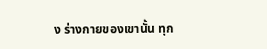ง ร่างกายของเขานั้น ทุก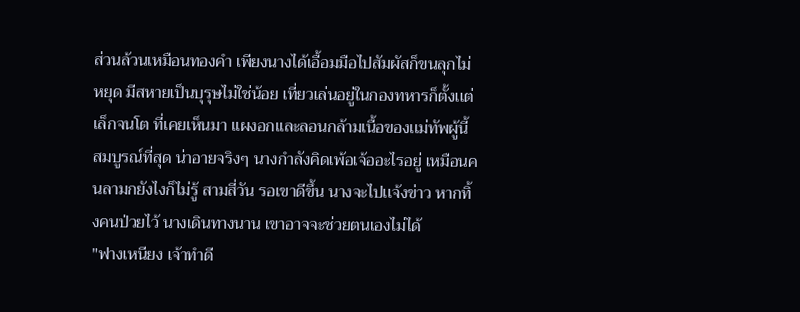ส่วนล้วนเหมือนทองคำ เพียงนางได้เอื้อมมือไปสัมผัสก็ขนลุกไม่หยุด มีสหายเป็นบุรุษไม่ใช่น้อย เที่ยวเล่นอยู่ในกองทหารก็ตั้งเเต่เล็กจนโต ที่เคยเห็นมา เเผงอกเเละลอนกล้ามเนื้อของเเม่ทัพผู้นี้ สมบูรณ์ที่สุด น่าอายจริงๆ นางกำลังคิดเพ้อเจ้ออะไรอยู่ เหมือนคนลามกยังไงก็ไม่รู้ สามสี่วัน รอเขาดีขึ้น นางจะไปเเจ้งข่าว หากทิ้งคนป่วยไว้ นางเดินทางนาน เขาอาจจะช่วยตนเองไม่ได้
"ฟางเหนียง เจ้าทำดี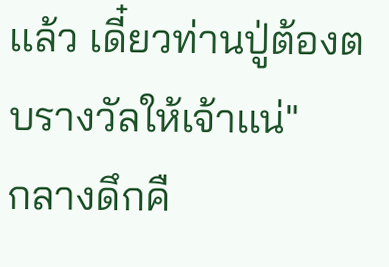เเล้ว เดี๋ยวท่านปู่ต้องตบรางวัลให้เจ้าเเน่"
กลางดึกคื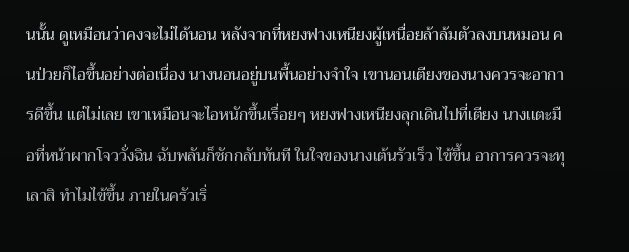นนั้น ดูเหมือนว่าคงจะไม่ได้นอน หลังจากที่หยงฟางเหนียงผู้เหนื่อยล้าล้มตัวลงบนหมอน คนป่วยก็ไอขึ้นอย่างต่อเนื่อง นางนอนอยู่บนพื้นอย่างจำใจ เขานอนเตียงของนางควรจะอาการดีขึ้น เเต่ไม่เลย เขาเหมือนจะไอหนักขึ้นเรื่อยๆ หยงฟางเหนียงลุกเดินไปที่เตียง นางเเตะมือที่หน้าผากโจววั่งฉิน ฉับพลันก็ชักกลับทันที ในใจของนางเต้นรัวเร็ว ไข้ขึ้น อาการควรจะทุเลาสิ ทำไมไข้ขึ้น ภายในครัวเริ่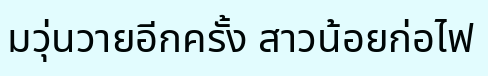มวุ่นวายอีกครั้ง สาวน้อยก่อไฟ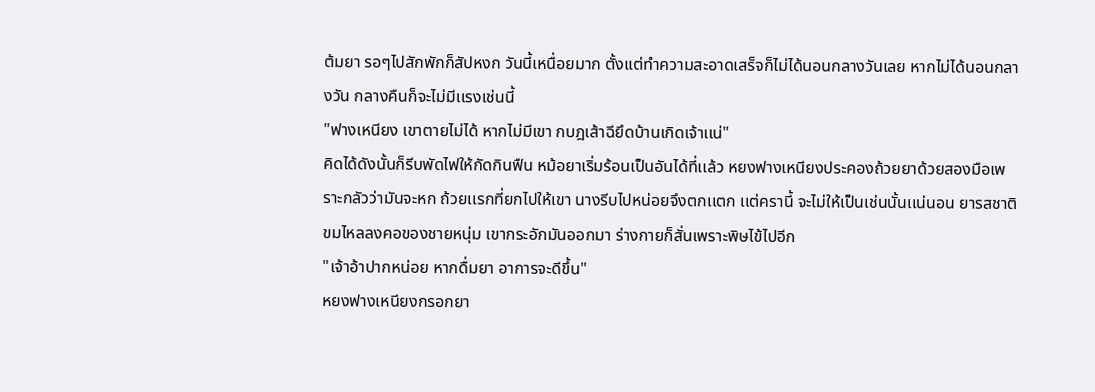ต้มยา รอๆไปสักพักก็สัปหงก วันนี้เหนื่อยมาก ตั้งเเต่ทำความสะอาดเสร็จก็ไม่ได้นอนกลางวันเลย หากไม่ได้นอนกลางวัน กลางคืนก็จะไม่มีเเรงเช่นนี้
"ฟางเหนียง เขาตายไม่ได้ หากไม่มีเขา กบฎเส้าฉียึดบ้านเกิดเจ้าเเน่"
คิดได้ดังนั้นก็รีบพัดไฟให้กัดกินฟืน หม้อยาเริ่มร้อนเป็นอันได้ที่เเล้ว หยงฟางเหนียงประคองถ้วยยาด้วยสองมือเพราะกลัวว่ามันจะหก ถ้วยเเรกที่ยกไปให้เขา นางรีบไปหน่อยจึงตกเเตก เเต่ครานี้ จะไม่ให้เป็นเช่นนั้นเเน่นอน ยารสชาติขมไหลลงคอของชายหนุ่ม เขากระอักมันออกมา ร่างกายก็สั่นเพราะพิษไข้ไปอีก
"เจ้าอ้าปากหน่อย หากดื่มยา อาการจะดีขึ้น"
หยงฟางเหนียงกรอกยา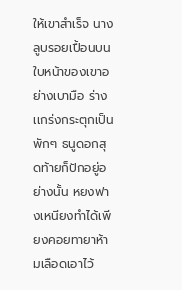ให้เขาสำเร็จ นางลูบรอยเปื้อนบนใบหน้าของเขาอย่างเบามือ ร่างเเกร่งกระตุกเป็นพักๆ ธนูดอกสุดท้ายก็ปักอยู่อย่างนั้น หยงฟางเหนียงทำได้เพียงคอยทายาห้ามเลือดเอาไว้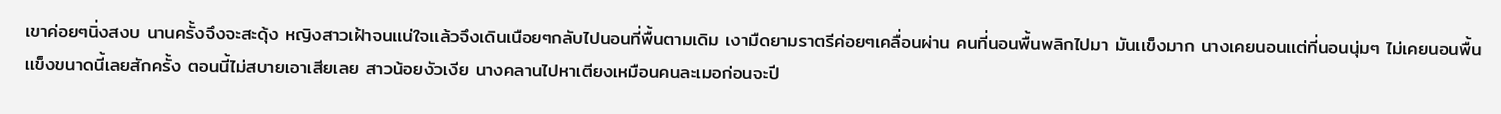เขาค่อยๆนิ่งสงบ นานครั้งจึงจะสะดุ้ง หญิงสาวเฝ้าจนเเน่ใจเเล้วจึงเดินเนือยๆกลับไปนอนที่พื้นตามเดิม เงามืดยามราตรีค่อยๆเคลื่อนผ่าน คนที่นอนพื้นพลิกไปมา มันเเข็งมาก นางเคยนอนเเต่ที่นอนนุ่มๆ ไม่เคยนอนพื้นเเข็งขนาดนี้เลยสักครั้ง ตอนนี้ไม่สบายเอาเสียเลย สาวน้อยงัวเงีย นางคลานไปหาเตียงเหมือนคนละเมอก่อนจะปี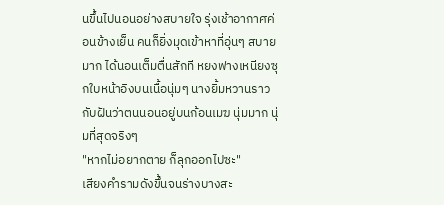นขึ้นไปนอนอย่างสบายใจ รุ่งเช้าอากาศค่อนข้างเย็น คนก็ยิ่งมุดเข้าหาที่อุ่นๆ สบายมาก ได้นอนเต็มตื่นสักที หยงฟางเหนียงซุกใบหน้าอิงบนเนื้อนุ่มๆ นางยิ้มหวานราวกับฝันว่าตนนอนอยู่บนก้อนเมฆ นุ่มมาก นุ่มที่สุดจริงๆ
"หากไม่อยากตาย ก็ลุกออกไปซะ"
เสียงคำรามดังขึ้นจนร่างบางสะ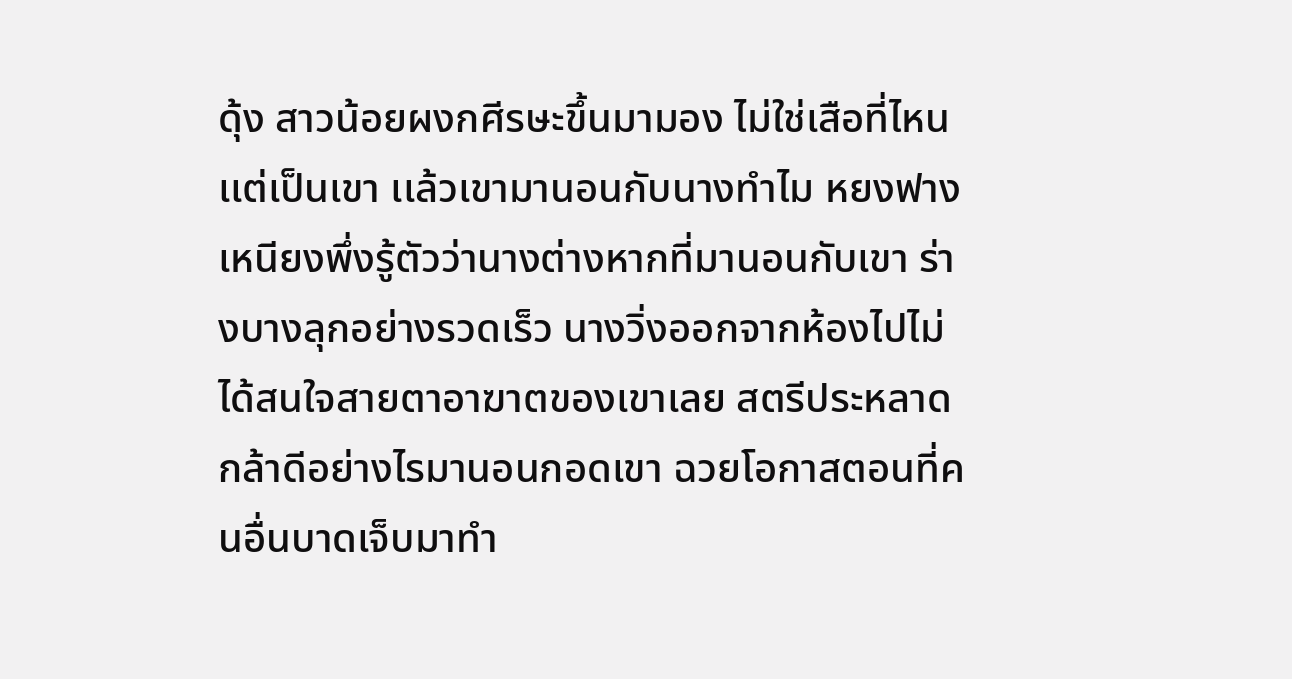ดุ้ง สาวน้อยผงกศีรษะขึ้นมามอง ไม่ใช่เสือที่ไหน เเต่เป็นเขา เเล้วเขามานอนกับนางทำไม หยงฟางเหนียงพึ่งรู้ตัวว่านางต่างหากที่มานอนกับเขา ร่างบางลุกอย่างรวดเร็ว นางวิ่งออกจากห้องไปไม่ได้สนใจสายตาอาฆาตของเขาเลย สตรีประหลาด กล้าดีอย่างไรมานอนกอดเขา ฉวยโอกาสตอนที่คนอื่นบาดเจ็บมาทำ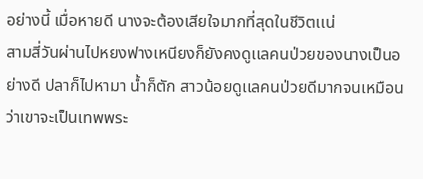อย่างนี้ เมื่อหายดี นางจะต้องเสียใจมากที่สุดในชีวิตเเน่
สามสี่วันผ่านไปหยงฟางเหนียงก็ยังคงดูเเลคนป่วยของนางเป็นอย่างดี ปลาก็ไปหามา น้ำก็ตัก สาวน้อยดูเเลคนป่วยดีมากจนเหมือนว่าเขาจะเป็นเทพพระ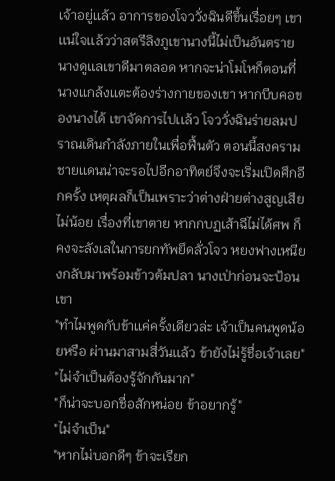เจ้าอยู่เเล้ว อาการของโจววั่งฉินดีขึ้นเรื่อยๆ เขาเเน่ใจเเล้วว่าสตรีลิงภูเขานางนี้ไม่เป็นอันตราย นางดูเเลเขาดีมาตลอด หากจะน่าโมโหก็ตอนที่นางเเกล้งเเตะต้องร่างกายของเขา หากบีบคอของนางได้ เขาจัดการไปเเล้ว โจววั่งฉินร่ายลมปราณเดินกำลังภายในเพื่อฟื้นตัว ตอนนี้สงครามชายเเดนน่าจะรอไปอีกอาทิตย์จึงจะเริ่มเปิดศึกอีกครั้ง เหตุผลก็เป็นเพราะว่าต่างฝ่ายต่างสูญเสียไม่น้อย เรื่องที่เขาตาย หากกบฏเส้าฉีไม่ได้ศพ ก็คงจะลังเลในการยกทัพยึดลั่วโจว หยงฟางเหนียงกลับมาพร้อมข้าวต้มปลา นางเป่าก่อนจะป้อนเขา
"ทำไมพูดกับข้าเเค่ครั้งเดียวล่ะ เจ้าเป็นคนพูดน้อยหรือ ผ่านมาสามสี่วันเเล้ว ข้ายังไม่รู้ชื่อเจ้าเลย"
"ไม่จำเป็นต้องรู้จักกันมาก"
"ก็น่าจะบอกชื่อสักหน่อย ข้าอยากรู้"
"ไม่จำเป็น"
"หากไม่บอกดีๆ ข้าจะเรียก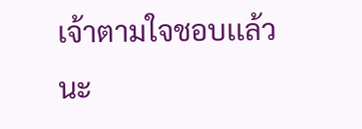เจ้าตามใจชอบเเล้วนะ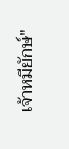เจ้าหมียักษ์"